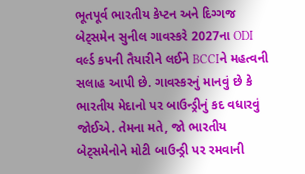ભૂતપૂર્વ ભારતીય કેપ્ટન અને દિગ્ગજ બેટ્સમેન સુનીલ ગાવસ્કરે 2027ના ODI વર્લ્ડ કપની તૈયારીને લઈને BCCIને મહત્વની સલાહ આપી છે. ગાવસ્કરનું માનવું છે કે ભારતીય મેદાનો પર બાઉન્ડ્રીનું કદ વધારવું જોઈએ. તેમના મતે, જો ભારતીય બેટ્સમેનોને મોટી બાઉન્ડ્રી પર રમવાની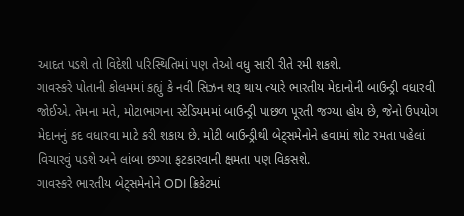આદત પડશે તો વિદેશી પરિસ્થિતિમાં પણ તેઓ વધુ સારી રીતે રમી શકશે.
ગાવસ્કરે પોતાની કોલમમાં કહ્યું કે નવી સિઝન શરૂ થાય ત્યારે ભારતીય મેદાનોની બાઉન્ડ્રી વધારવી જોઈએ. તેમના મતે, મોટાભાગના સ્ટેડિયમમાં બાઉન્ડ્રી પાછળ પૂરતી જગ્યા હોય છે, જેનો ઉપયોગ મેદાનનું કદ વધારવા માટે કરી શકાય છે. મોટી બાઉન્ડ્રીથી બેટ્સમેનોને હવામાં શોટ રમતા પહેલાં વિચારવું પડશે અને લાંબા છગ્ગા ફટકારવાની ક્ષમતા પણ વિકસશે.
ગાવસ્કરે ભારતીય બેટ્સમેનોને ODI ક્રિકેટમાં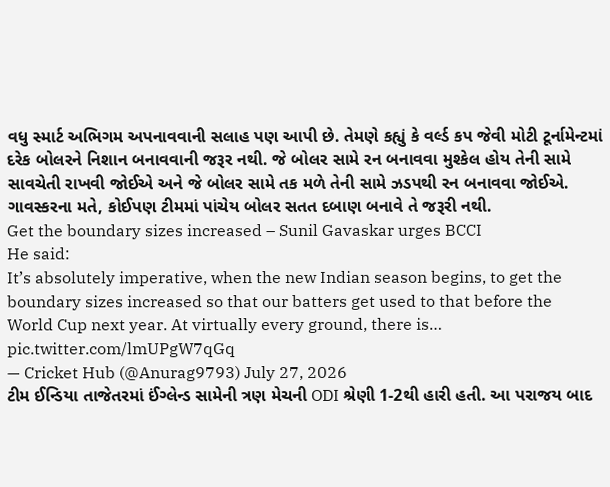વધુ સ્માર્ટ અભિગમ અપનાવવાની સલાહ પણ આપી છે. તેમણે કહ્યું કે વર્લ્ડ કપ જેવી મોટી ટૂર્નામેન્ટમાં દરેક બોલરને નિશાન બનાવવાની જરૂર નથી. જે બોલર સામે રન બનાવવા મુશ્કેલ હોય તેની સામે સાવચેતી રાખવી જોઈએ અને જે બોલર સામે તક મળે તેની સામે ઝડપથી રન બનાવવા જોઈએ. ગાવસ્કરના મતે, કોઈપણ ટીમમાં પાંચેય બોલર સતત દબાણ બનાવે તે જરૂરી નથી.
Get the boundary sizes increased – Sunil Gavaskar urges BCCI
He said:
It’s absolutely imperative, when the new Indian season begins, to get the boundary sizes increased so that our batters get used to that before the World Cup next year. At virtually every ground, there is… pic.twitter.com/lmUPgW7qGq
— Cricket Hub (@Anurag9793) July 27, 2026
ટીમ ઈન્ડિયા તાજેતરમાં ઈંગ્લેન્ડ સામેની ત્રણ મેચની ODI શ્રેણી 1-2થી હારી હતી. આ પરાજય બાદ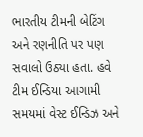ભારતીય ટીમની બેટિંગ અને રણનીતિ પર પણ સવાલો ઉઠ્યા હતા. હવે ટીમ ઈન્ડિયા આગામી સમયમાં વેસ્ટ ઈન્ડિઝ અને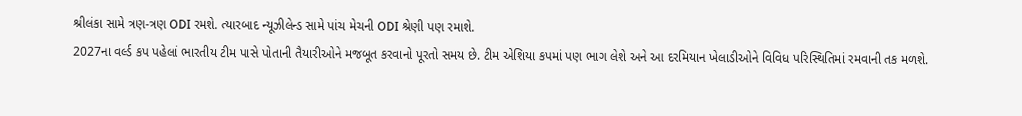શ્રીલંકા સામે ત્રણ-ત્રણ ODI રમશે. ત્યારબાદ ન્યૂઝીલેન્ડ સામે પાંચ મેચની ODI શ્રેણી પણ રમાશે.
2027ના વર્લ્ડ કપ પહેલાં ભારતીય ટીમ પાસે પોતાની તૈયારીઓને મજબૂત કરવાનો પૂરતો સમય છે. ટીમ એશિયા કપમાં પણ ભાગ લેશે અને આ દરમિયાન ખેલાડીઓને વિવિધ પરિસ્થિતિમાં રમવાની તક મળશે.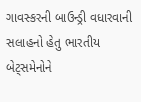ગાવસ્કરની બાઉન્ડ્રી વધારવાની સલાહનો હેતુ ભારતીય બેટ્સમેનોને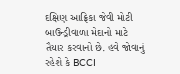દક્ષિણ આફ્રિકા જેવી મોટી બાઉન્ડ્રીવાળા મેદાનો માટે તૈયાર કરવાનો છે. હવે જોવાનું રહેશે કે BCCI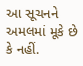આ સૂચનને અમલમાં મૂકે છે કે નહીં.